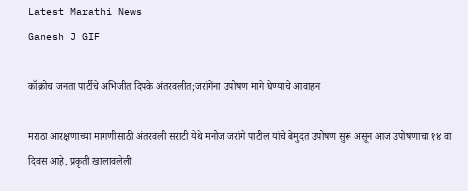Latest Marathi News
Ganesh J GIF

कॉक्रोच जनता पार्टीचे अभिजीत दिपके अंतरवलीत;जरांगेंना उपोषण मागे घेण्याचे आवाहन

मराठा आरक्षणाच्या मागणीसाठी अंतरवली सराटी येथे मनोज जरांगे पाटील यांचे बेमुदत उपोषण सुरू असून आज उपोषणाचा १४ वा दिवस आहे. प्रकृती खालावलेली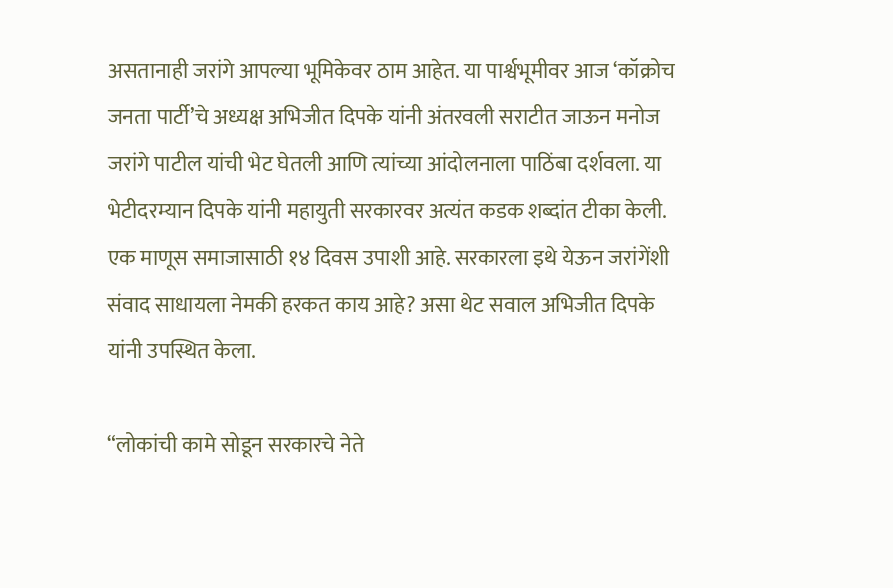असतानाही जरांगे आपल्या भूमिकेवर ठाम आहेत. या पार्श्वभूमीवर आज ‘कॉक्रोच जनता पार्टी’चे अध्यक्ष अभिजीत दिपके यांनी अंतरवली सराटीत जाऊन मनोज जरांगे पाटील यांची भेट घेतली आणि त्यांच्या आंदोलनाला पाठिंबा दर्शवला. या भेटीदरम्यान दिपके यांनी महायुती सरकारवर अत्यंत कडक शब्दांत टीका केली. एक माणूस समाजासाठी १४ दिवस उपाशी आहे. सरकारला इथे येऊन जरांगेंशी संवाद साधायला नेमकी हरकत काय आहे? असा थेट सवाल अभिजीत दिपके यांनी उपस्थित केला.

“लोकांची कामे सोडून सरकारचे नेते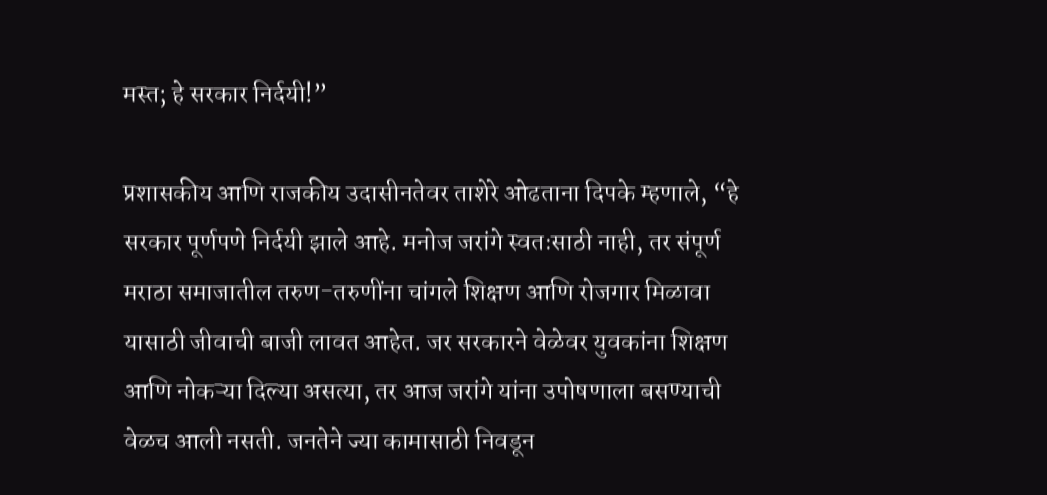मस्त; हे सरकार निर्दयी!”

प्रशासकीय आणि राजकीय उदासीनतेवर ताशेरे ओढताना दिपके म्हणाले, “हे सरकार पूर्णपणे निर्दयी झाले आहे. मनोज जरांगे स्वतःसाठी नाही, तर संपूर्ण मराठा समाजातील तरुण-तरुणींना चांगले शिक्षण आणि रोजगार मिळावा यासाठी जीवाची बाजी लावत आहेत. जर सरकारने वेळेवर युवकांना शिक्षण आणि नोकऱ्या दिल्या असत्या, तर आज जरांगे यांना उपोषणाला बसण्याची वेळच आली नसती. जनतेने ज्या कामासाठी निवडून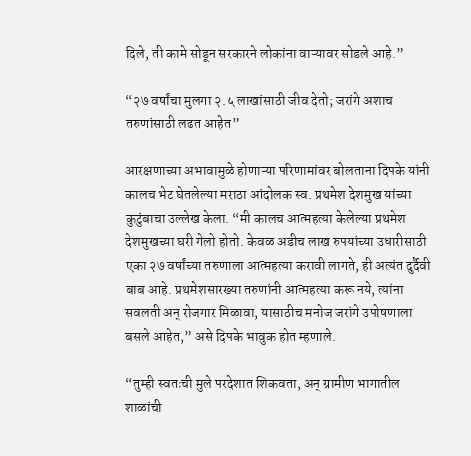दिले, ती कामे सोडून सरकारने लोकांना वाऱ्यावर सोडले आहे.”

“२७ वर्षांचा मुलगा २.५ लाखांसाठी जीव देतो; जरांगे अशाच तरुणांसाठी लढत आहेत”

आरक्षणाच्या अभावामुळे होणाऱ्या परिणामांवर बोलताना दिपके यांनी कालच भेट घेतलेल्या मराठा आंदोलक स्व. प्रथमेश देशमुख यांच्या कुटुंबाचा उल्लेख केला. “मी कालच आत्महत्या केलेल्या प्रथमेश देशमुखच्या घरी गेलो होतो. केवळ अडीच लाख रुपयांच्या उधारीसाठी एका २७ वर्षांच्या तरुणाला आत्महत्या करावी लागते, ही अत्यंत दुर्दैवी बाब आहे. प्रथमेशसारख्या तरुणांनी आत्महत्या करू नये, त्यांना सवलती अन् रोजगार मिळावा, यासाठीच मनोज जरांगे उपोषणाला बसले आहेत,” असे दिपके भावुक होत म्हणाले.

“तुम्ही स्वतःची मुले परदेशात शिकवता, अन् ग्रामीण भागातील शाळांची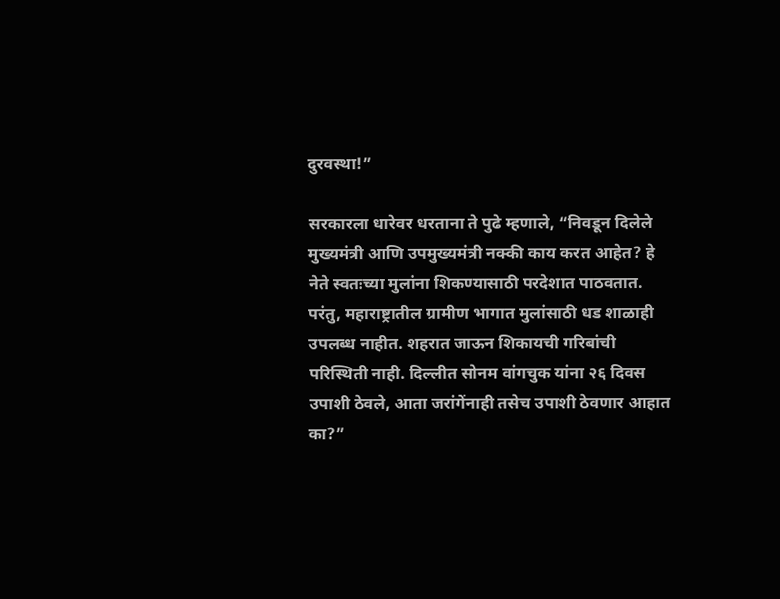दुरवस्था!”

सरकारला धारेवर धरताना ते पुढे म्हणाले, “निवडून दिलेले मुख्यमंत्री आणि उपमुख्यमंत्री नक्की काय करत आहेत? हे नेते स्वतःच्या मुलांना शिकण्यासाठी परदेशात पाठवतात. परंतु, महाराष्ट्रातील ग्रामीण भागात मुलांसाठी धड शाळाही उपलब्ध नाहीत. शहरात जाऊन शिकायची गरिबांची परिस्थिती नाही. दिल्लीत सोनम वांगचुक यांना २६ दिवस उपाशी ठेवले, आता जरांगेंनाही तसेच उपाशी ठेवणार आहात का?”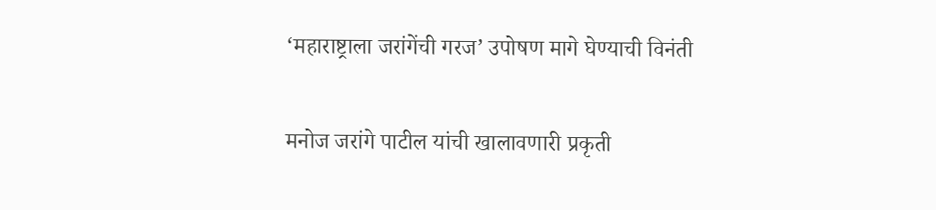‘महाराष्ट्राला जरांगेंची गरज’ उपोषण मागे घेण्याची विनंती

मनोज जरांगे पाटील यांची खालावणारी प्रकृती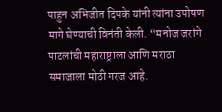पाहुन अभिजीत दिपके यांनी त्यांना उपोषण मागे घेण्याची विनंती केली. “मनोज जरांगे पाटलांची महाराष्ट्राला आणि मराठा समाजाला मोठी गरज आहे.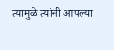त्यामुळे त्यांनी आपल्या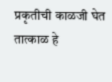प्रकृतीची काळजी घेत तात्काळ हे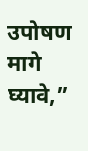उपोषण मागे घ्यावे,”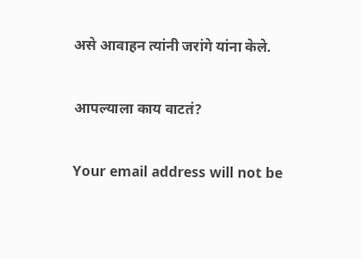असे आवाहन त्यांनी जरांगे यांना केले.

आपल्याला काय वाटतं?

Your email address will not be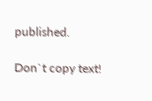published.

Don`t copy text!